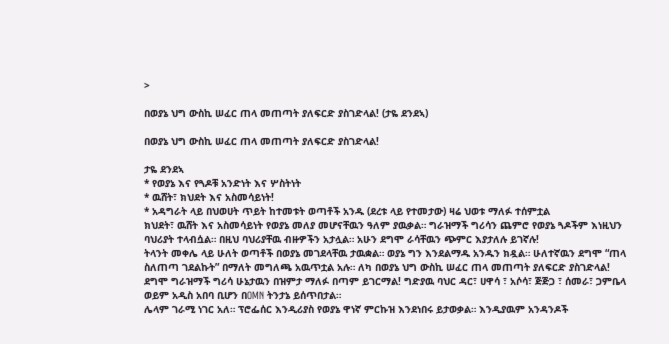>

በወያኔ ህግ ውስኪ ሠፈር ጠላ መጠጣት ያለፍርድ ያስገድላል! (ታዬ ደንደኣ)

በወያኔ ህግ ውስኪ ሠፈር ጠላ መጠጣት ያለፍርድ ያስገድላል!

ታዬ ደንደኣ
* የወያኔ እና የጓዶቹ አንድነት እና ሦስትነት
* ዉሸት፣ ክህደት እና አስመሳይነት!
* አዳግራት ላይ በህወሀት ጥይት ከተመቱት ወጣቶች አንዱ (ደረቱ ላይ የተመታው) ዛሬ ህወቱ ማለፉ ተሰምቷል
ክህደት፣ ዉሸት እና አስመሳይነት የወያኔ መለያ መሆናቸዉን ዓለም ያዉቃል። ግራዝማች ግሪሳን ጨምሮ የወያኔ ጓዶችም እነዚህን ባህሪያት ተላብሷል። በዚህ ባህሪያቸዉ ብዙዎችን አታሏል። አሁን ደግሞ ራሳቸዉን ጭምር እያታለሉ ይገኛሉ!
ትላንት መቀሌ ላይ ሁለት ወጣቶች በወያኔ መገደላቸዉ ታዉቋል። ወያኔ ግን እንደልማዱ አንዱን ክዷል። ሁለተኛዉን ደግሞ “ጠላ ስለጠጣ ገደልኩት” በማለት መግለጫ አዉጥቷል አሉ። ለካ በወያኔ ህግ ውስኪ ሠፈር ጠላ መጠጣት ያለፍርድ ያስገድላል!
ደግሞ ግራዝማች ግሪሳ ሁኔታዉን በዝምታ ማለፉ በጣም ይገርማል! ግድያዉ ባህር ዳር፣ ሀዋሳ ፣ አሶሳ፣ ጅጅጋ ፣ ሰመራ፣ ጋምቤላ ወይም አዲስ አበባ ቢሆን በOMN ትንታኔ ይሰጥበታል።
ሌላም ገራሚ ነገር አለ። ፕሮፌሰር እንዲሪያስ የወያኔ ዋነኛ ምርኩዝ እንደነበሩ ይታወቃል። እንዲያዉም አንዳንዶች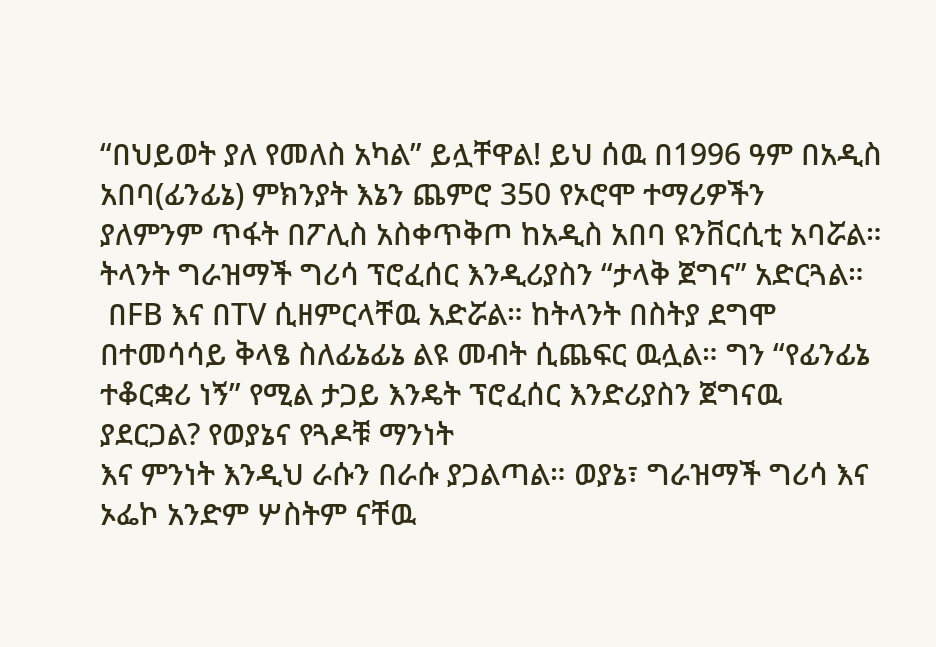“በህይወት ያለ የመለስ አካል” ይሏቸዋል! ይህ ሰዉ በ1996 ዓም በአዲስ አበባ(ፊንፊኔ) ምክንያት እኔን ጨምሮ 350 የኦሮሞ ተማሪዎችን
ያለምንም ጥፋት በፖሊስ አስቀጥቅጦ ከአዲስ አበባ ዩንቨርሲቲ አባሯል። ትላንት ግራዝማች ግሪሳ ፕሮፈሰር እንዲሪያስን “ታላቅ ጀግና” አድርጓል።
 በFB እና በTV ሲዘምርላቸዉ አድሯል። ከትላንት በስትያ ደግሞ በተመሳሳይ ቅላፄ ስለፊኔፊኔ ልዩ መብት ሲጨፍር ዉሏል። ግን “የፊንፊኔ ተቆርቋሪ ነኝ” የሚል ታጋይ እንዴት ፕሮፈሰር እንድሪያስን ጀግናዉ ያደርጋል? የወያኔና የጓዶቹ ማንነት
እና ምንነት እንዲህ ራሱን በራሱ ያጋልጣል። ወያኔ፣ ግራዝማች ግሪሳ እና ኦፌኮ አንድም ሦስትም ናቸዉ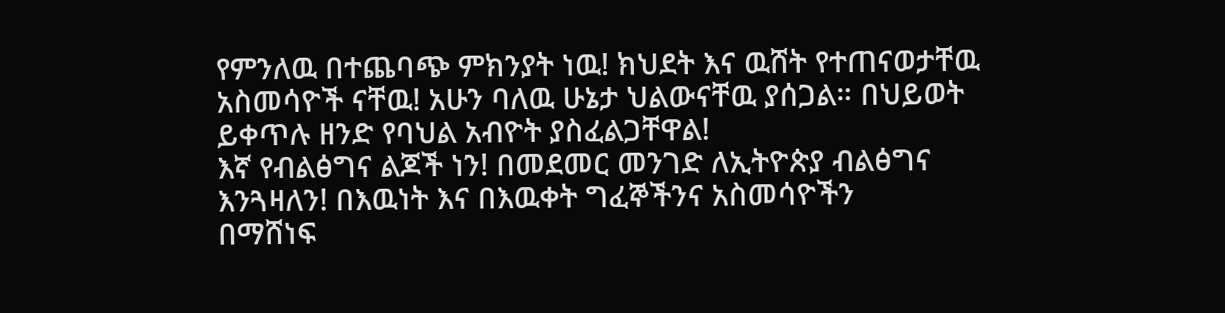የምንለዉ በተጨባጭ ምክንያት ነዉ! ክህደት እና ዉሸት የተጠናወታቸዉ አስመሳዮች ናቸዉ! አሁን ባለዉ ሁኔታ ህልውናቸዉ ያሰጋል። በህይወት ይቀጥሉ ዘንድ የባህል አብዮት ያስፈልጋቸዋል!
እኛ የብልፅግና ልጆች ነን! በመደመር መንገድ ለኢትዮጵያ ብልፅግና እንጓዛለን! በእዉነት እና በእዉቀት ግፈኞችንና አስመሳዮችን
በማሸነፍ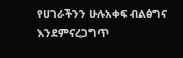የሀገራችንን ሁሉአቀፍ ብልፅግና እንደምናረጋግጥ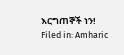እርግጠኞች ነን!
Filed in: Amharic